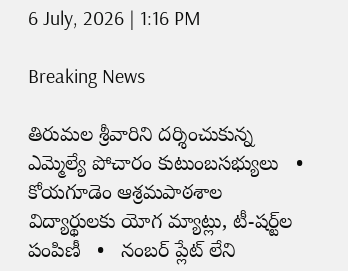6 July, 2026 | 1:16 PM

Breaking News

తిరుమల శ్రీవారిని దర్శించుకున్న ఎమ్మెల్యే పోచారం కుటుంబసభ్యులు   •   కోయగూడెం ఆశ్రమపాఠశాల విద్యార్థులకు యోగ మ్యాట్లు, టీ-షర్ట్‌ల పంపిణీ   •   నంబర్ ప్లేట్ లేని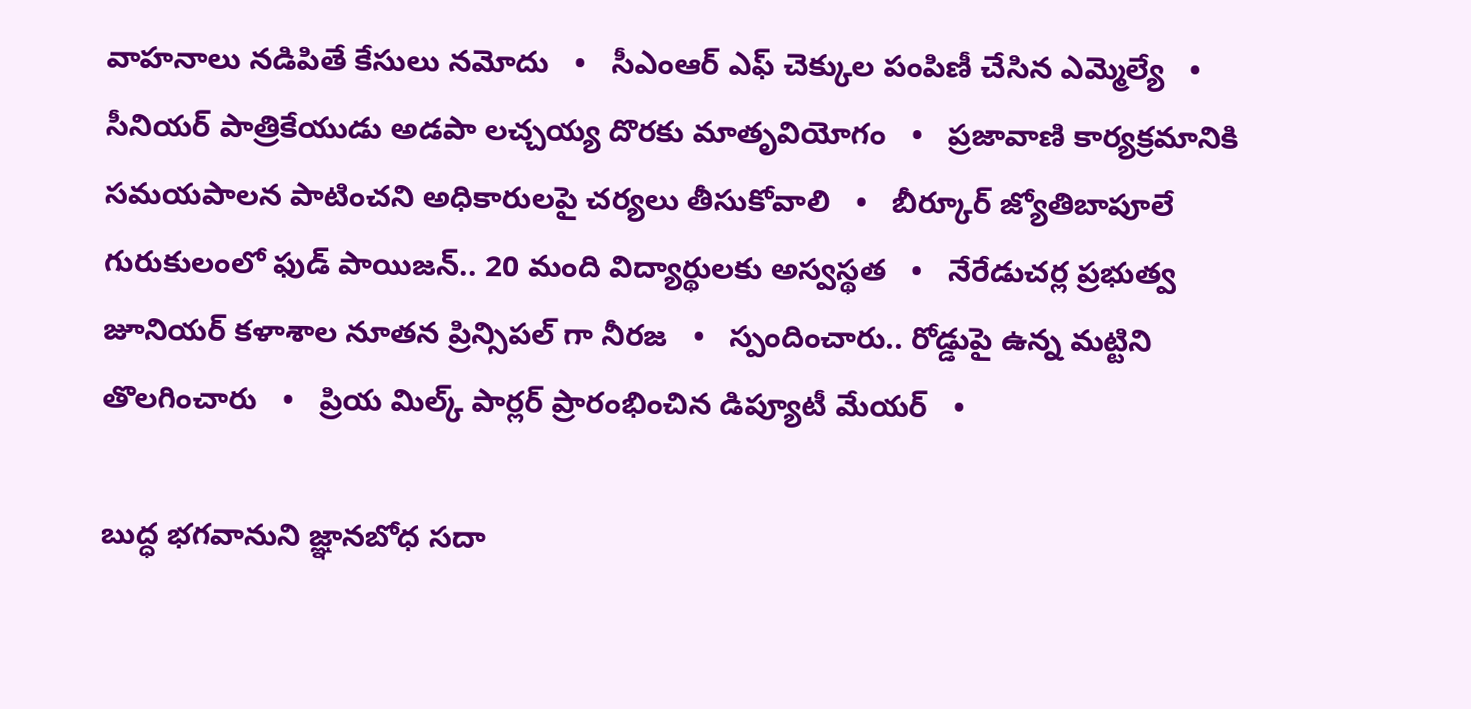వాహనాలు నడిపితే కేసులు నమోదు   •   సీఎంఆర్ ఎఫ్ చెక్కుల పంపిణీ చేసిన ఎమ్మెల్యే   •   సీనియర్ పాత్రికేయుడు అడపా లచ్చయ్య దొరకు మాతృవియోగం   •   ప్రజావాణి కార్యక్రమానికి సమయపాలన పాటించని అధికారులపై చర్యలు తీసుకోవాలి   •   బీర్కూర్ జ్యోతిబాపూలే గురుకులంలో ఫుడ్ పాయిజన్.. 20 మంది విద్యార్థులకు అస్వస్థత   •   నేరేడుచర్ల ప్రభుత్వ జూనియర్ కళాశాల నూతన ప్రిన్సిపల్ గా నీరజ   •   స్పందించారు.. రోడ్డుపై ఉన్న మట్టిని తొలగించారు   •   ప్రియ మిల్క్ పార్లర్ ప్రారంభించిన డిప్యూటీ మేయర్   •

బుద్ధ భగవానుని జ్ఞానబోధ సదా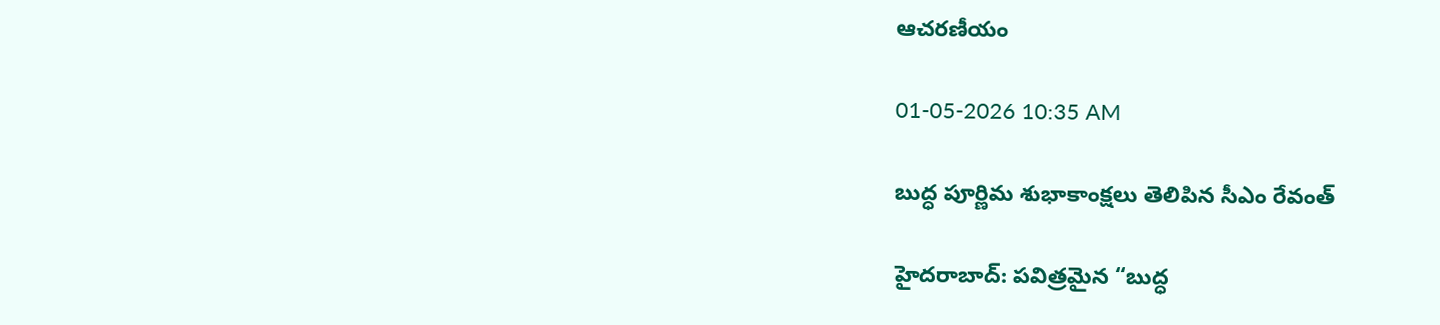ఆచరణీయం

01-05-2026 10:35 AM

బుద్ధ పూర్ణిమ శుభాకాంక్షలు తెలిపిన సీఎం రేవంత్

హైదరాబాద్: పవిత్రమైన “బుద్ధ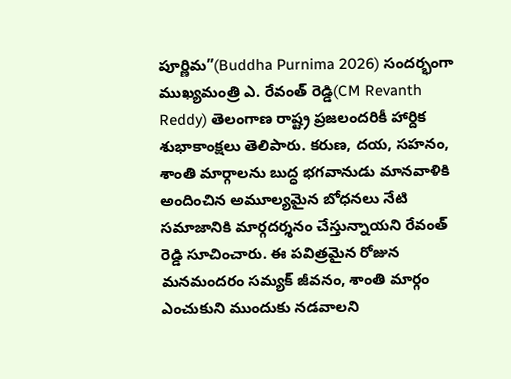పూర్ణిమ”(Buddha Purnima 2026) సందర్భంగా ముఖ్యమంత్రి ఎ. రేవంత్ రెడ్డి(CM Revanth Reddy) తెలంగాణ రాష్ట్ర ప్రజలందరికీ హార్దిక శుభాకాంక్షలు తెలిపారు. కరుణ, దయ, సహనం, శాంతి మార్గాలను బుద్ధ భగవానుడు మానవాళికి అందించిన అమూల్యమైన బోధనలు నేటి సమాజానికి మార్గదర్శనం చేస్తున్నాయని రేవంత్ రెడ్డి సూచించారు. ఈ పవిత్రమైన రోజున మనమందరం సమ్యక్ జీవనం, శాంతి మార్గం ఎంచుకుని ముందుకు నడవాలని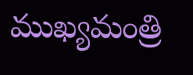ముఖ్యమంత్రి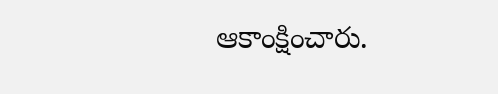ఆకాంక్షించారు.